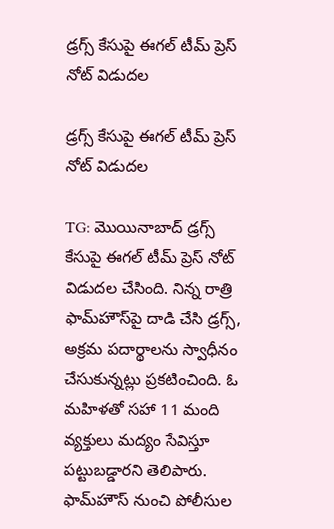డ్రగ్స్‌ కేసుపై ఈగల్‌ టీమ్ ప్రెస్ నోట్ విడుదల

డ్రగ్స్‌ కేసుపై ఈగల్‌ టీమ్ ప్రెస్ నోట్ విడుదల

TG: మొయినాబాద్‌ డ్రగ్స్‌ కేసుపై ఈగల్‌ టీమ్ ప్రెస్ నోట్ విడుదల చేసింది. నిన్న రాత్రి ఫామ్‌హౌస్‌పై దాడి చేసి డ్రగ్స్‌, అక్రమ పదార్థాలను స్వాధీనం చేసుకున్నట్లు ప్రకటించింది. ఓ మహిళతో సహా 11 మంది వ్యక్తులు మద్యం సేవిస్తూ పట్టుబడ్డారని తెలిపారు. ఫామ్‌హౌస్‌ నుంచి పోలీసుల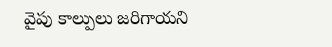వైపు కాల్పులు జరిగాయని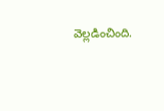వెల్లడించింది.